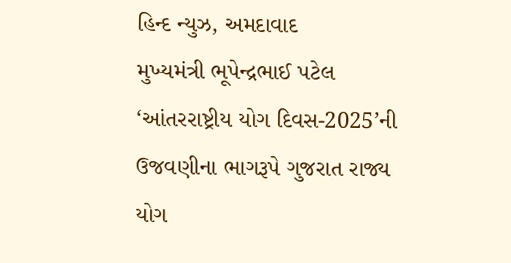હિન્દ ન્યુઝ, અમદાવાદ
મુખ્યમંત્રી ભૂપેન્દ્રભાઈ પટેલ ‘આંતરરાષ્ટ્રીય યોગ દિવસ-2025’ની ઉજવણીના ભાગરૂપે ગુજરાત રાજ્ય યોગ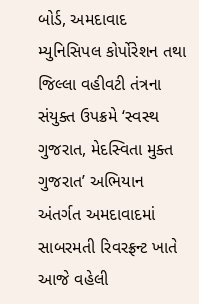બોર્ડ, અમદાવાદ મ્યુનિસિપલ કોર્પોરેશન તથા જિલ્લા વહીવટી તંત્રના સંયુક્ત ઉપક્રમે ‘સ્વસ્થ ગુજરાત, મેદસ્વિતા મુક્ત ગુજરાત’ અભિયાન અંતર્ગત અમદાવાદમાં સાબરમતી રિવરફ્રન્ટ ખાતે આજે વહેલી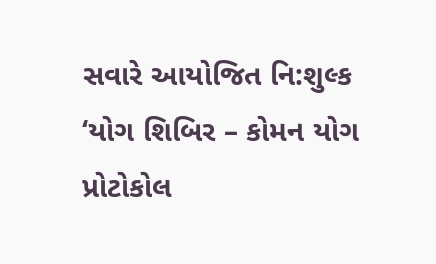સવારે આયોજિત નિ:શુલ્ક ‘યોગ શિબિર – કોમન યોગ પ્રોટોકોલ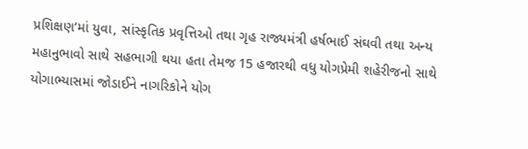પ્રશિક્ષણ’માં યુવા, સાંસ્કૃતિક પ્રવૃત્તિઓ તથા ગૃહ રાજ્યમંત્રી હર્ષભાઈ સંઘવી તથા અન્ય મહાનુભાવો સાથે સહભાગી થયા હતા તેમજ 15 હજારથી વધુ યોગપ્રેમી શહેરીજનો સાથે યોગાભ્યાસમાં જોડાઈને નાગરિકોને યોગ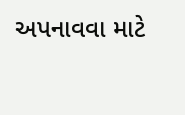અપનાવવા માટે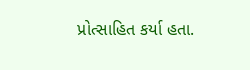પ્રોત્સાહિત કર્યા હતા.